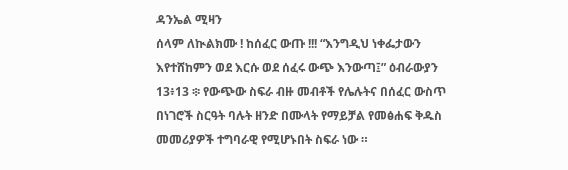ዳንኤል ሚዛን
ሰላም ለኲልክሙ ! ከሰፈር ውጡ !!! “እንግዲህ ነቀፌታውን እየተሸከምን ወደ እርሱ ወደ ሰፈሩ ውጭ እንውጣ፤” ዕብራውያን 13፥13 ፨ የውጭው ስፍራ ብዙ መብቶች የሌሉትና በሰፈር ውስጥ በነገሮች ስርዓት ባሉት ዘንድ በሙላት የማይቻል የመፅሐፍ ቅዱስ መመሪያዎች ተግባራዊ የሚሆኑበት ስፍራ ነው ።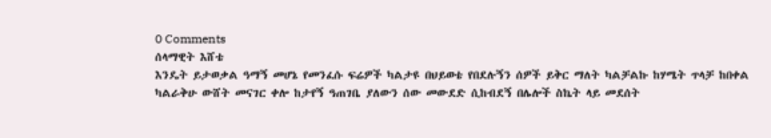0 Comments
ሰላማዊት እሸቴ
እንዴት ይታወቃል ዓማኝ መሆኔ የመንፈሱ ፍሬዎች ካልታዩ በህይወቴ የበደሉኝን ሰዎች ይቅር ማለት ካልቻልኩ ከሃሜት ጥላቻ ከበቀል ካልራቅሁ ውሸት መናገር ቀሎ ከታየኝ ዓጠገቤ ያለውን ሰው መውደድ ሲከብደኝ በሌሎች ስኬት ላይ መደሰት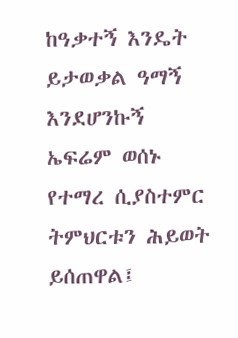ከዓቃተኝ እንዴት ይታወቃል ዓማኝ እንደሆንኩኝ ኤፍሬም ወሰኑ
የተማረ ሲያስተምር ትምህርቱን ሕይወት ይሰጠዋል፤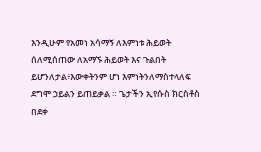እንዲሁም የአመነ አሳማኝ ለእምነቱ ሕይወት ሰለሚሰጠው ለአማኙ ሕይወት እና ጉልበት ይሆንለታል፥እውቀትንም ሆነ እምነትንለማስተላለፍ ደግሞ ኃይልን ይጠይቃል ። ጌታችን ኢየሱስ ክርስቶስ በደቀ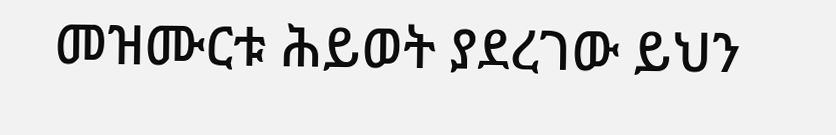መዝሙርቱ ሕይወት ያደረገው ይህን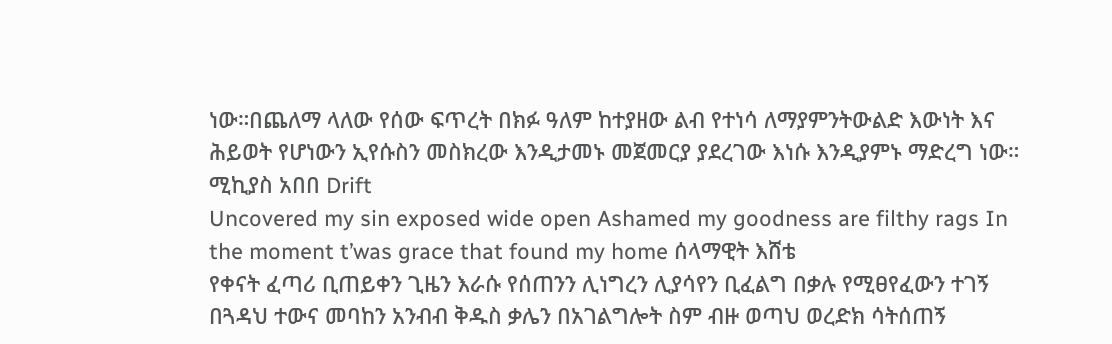ነው።በጨለማ ላለው የሰው ፍጥረት በክፉ ዓለም ከተያዘው ልብ የተነሳ ለማያምንትውልድ እውነት እና ሕይወት የሆነውን ኢየሱስን መስክረው እንዲታመኑ መጀመርያ ያደረገው እነሱ እንዲያምኑ ማድረግ ነው። ሚኪያስ አበበ Drift
Uncovered my sin exposed wide open Ashamed my goodness are filthy rags In the moment t’was grace that found my home ሰላማዊት እሸቴ
የቀናት ፈጣሪ ቢጠይቀን ጊዜን እራሱ የሰጠንን ሊነግረን ሊያሳየን ቢፈልግ በቃሉ የሚፀየፈውን ተገኝ በጓዳህ ተውና መባከን አንብብ ቅዱስ ቃሌን በአገልግሎት ስም ብዙ ወጣህ ወረድክ ሳትሰጠኝ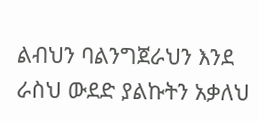ልብህን ባልንግጀራህን እንደ ራስህ ውደድ ያልኩትን አቃለህ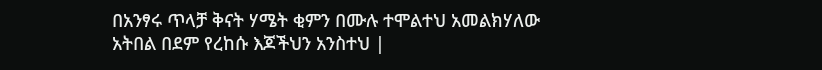በአንፃሩ ጥላቻ ቅናት ሃሜት ቂምን በሙሉ ተሞልተህ አመልክሃለው አትበል በደም የረከሱ እጆችህን አንስተህ |